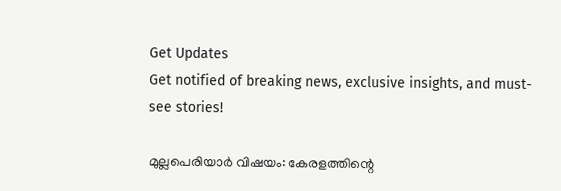Get Updates
Get notified of breaking news, exclusive insights, and must-see stories!

മുല്ലപെരിയാർ വിഷയം: കേരളത്തിന്റെ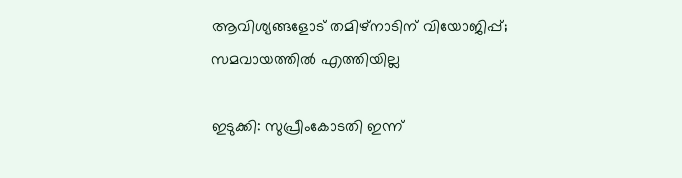ആവിശ്യങ്ങളോട് തമിഴ്നാടിന് വിയോജിപ്പ്; സമവായത്തിൽ എത്തിയില്ല

ഇടുക്കി: സുപ്രീംകോടതി ഇന്ന്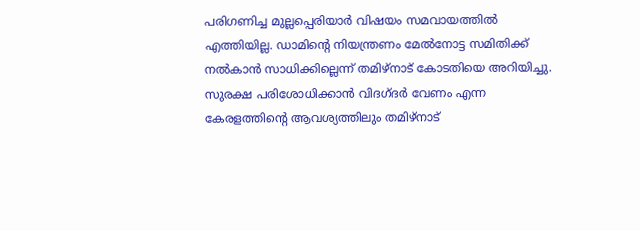പരിഗണിച്ച മുല്ലപ്പെരിയാർ വിഷയം സമവായത്തിൽ എത്തിയില്ല. ഡാമിന്റെ നിയന്ത്രണം മേൽനോട്ട സമിതിക്ക് നൽകാൻ സാധിക്കില്ലെന്ന് തമിഴ്നാട് കോടതിയെ അറിയിച്ചു. സുരക്ഷ പരിശോധിക്കാൻ വിദഗ്ദർ വേണം എന്ന കേരളത്തിന്റെ ആവശ്യത്തിലും തമിഴ്നാട്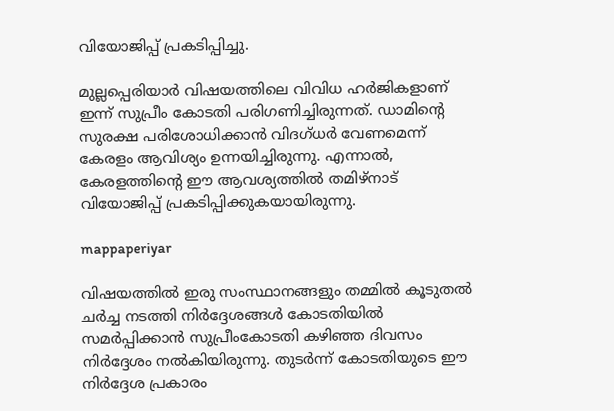വിയോജിപ്പ് പ്രകടിപ്പിച്ചു.

മുല്ലപ്പെരിയാർ വിഷയത്തിലെ വിവിധ ഹർജികളാണ് ഇന്ന് സുപ്രീം കോടതി പരിഗണിച്ചിരുന്നത്. ഡാമിന്റെ സുരക്ഷ പരിശോധിക്കാൻ വിദഗ്ധർ വേണമെന്ന് കേരളം ആവിശ്യം ഉന്നയിച്ചിരുന്നു. എന്നാൽ, കേരളത്തിന്റെ ഈ ആവശ്യത്തിൽ തമിഴ്നാട് വിയോജിപ്പ് പ്രകടിപ്പിക്കുകയായിരുന്നു.

mappaperiyar

വിഷയത്തിൽ ഇരു സംസ്ഥാനങ്ങളും തമ്മിൽ കൂടുതൽ ചർച്ച നടത്തി നിർദ്ദേശങ്ങൾ കോടതിയിൽ സമർപ്പിക്കാൻ സുപ്രീംകോടതി കഴിഞ്ഞ ദിവസം നിർദ്ദേശം നൽകിയിരുന്നു. തുടർന്ന് കോടതിയുടെ ഈ നിർദ്ദേശ പ്രകാരം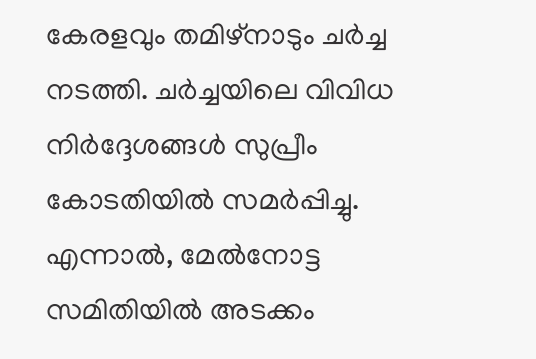കേരളവും തമിഴ്നാടും ചർച്ച നടത്തി. ചർച്ചയിലെ വിവിധ നിർദ്ദേശങ്ങൾ സുപ്രീം കോടതിയിൽ സമർപ്പിച്ചു. എന്നാൽ, മേൽനോട്ട സമിതിയിൽ അടക്കം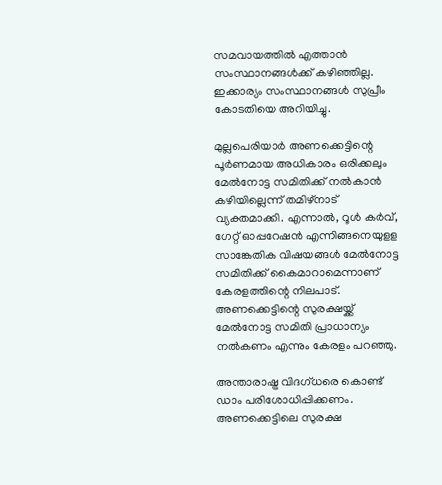സമവായത്തിൽ എത്താൻ സംസ്ഥാനങ്ങൾക്ക് കഴിഞ്ഞില്ല. ഇക്കാര്യം സംസ്ഥാനങ്ങൾ സുപ്രീം കോടതിയെ അറിയിച്ചു.

മുല്ലപെരിയാർ അണക്കെട്ടിന്റെ പൂർണമായ അധികാരം ഒരിക്കലും മേൽനോട്ട സമിതിക്ക് നൽകാൻ കഴിയില്ലെന്ന് തമിഴ്നാട് വ്യക്തമാക്കി. എന്നാൽ, റൂൾ കർവ്, ഗേറ്റ് ഓപ്പറേഷൻ എന്നിങ്ങനെയുളള സാങ്കേതിക വിഷയങ്ങൾ മേൽനോട്ട സമിതിക്ക് കൈമാറാമെന്നാണ് കേരളത്തിന്റെ നിലപാട്. അണക്കെട്ടിന്റെ സുരക്ഷയ്ക്ക് മേൽനോട്ട സമിതി പ്രാധാന്യം നൽകണം എന്നും കേരളം പറഞ്ഞു.

അന്താരാഷ്ട്ര വിദഗ്ധരെ കൊണ്ട് ഡാം പരിശോധിപ്പിക്കണം. അണക്കെട്ടിലെ സുരക്ഷ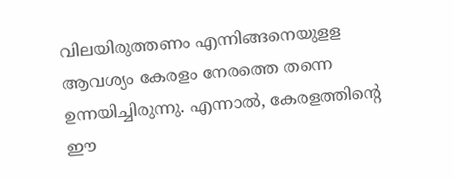വിലയിരുത്തണം എന്നിങ്ങനെയുളള ആവശ്യം കേരളം നേരത്തെ തന്നെ ഉന്നയിച്ചിരുന്നു. എന്നാൽ, കേരളത്തിന്റെ ഈ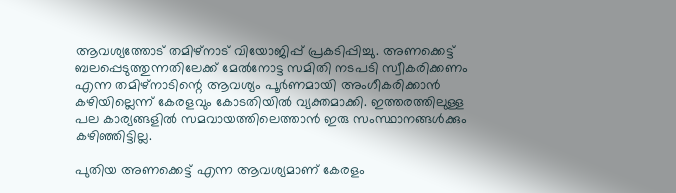ആവശ്യത്തോട് തമിഴ്നാട് വിയോജിപ്പ് പ്രകടിപ്പിച്ചു. അണക്കെട്ട് ബലപ്പെടുത്തുന്നതിലേക്ക് മേൽനോട്ട സമിതി നടപടി സ്വീകരിക്കണം എന്ന തമിഴ്നാടിന്റെ ആവശ്യം പൂർണമായി അംഗീകരിക്കാൻ കഴിയില്ലെന്ന് കേരളവും കോടതിയിൽ വ്യക്തമാക്കി. ഇത്തരത്തിലുള്ള പല കാര്യങ്ങളിൽ സമവായത്തിലെത്താൻ ഇരു സംസ്ഥാനങ്ങൾക്കും കഴിഞ്ഞിട്ടില്ല.

പുതിയ അണക്കെട്ട് എന്ന ആവശ്യമാണ് കേരളം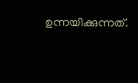ഉന്നയിക്കുന്നത്.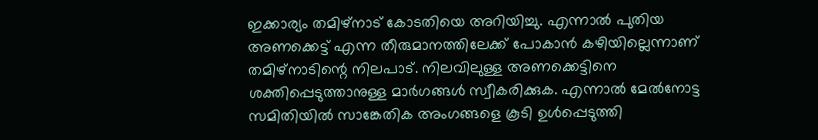ഇക്കാര്യം തമിഴ്നാട് കോടതിയെ അറിയിച്ചു. എന്നാൽ പുതിയ അണക്കെട്ട് എന്ന തീരുമാനത്തിലേക്ക് പോകാൻ കഴിയില്ലെന്നാണ് തമിഴ്നാടിന്റെ നിലപാട്. നിലവിലുള്ള അണക്കെട്ടിനെ ശക്തിപ്പെടുത്താനുള്ള മാർഗങ്ങൾ സ്വീകരിക്കുക. എന്നാൽ മേൽനോട്ട സമിതിയിൽ സാങ്കേതിക അംഗങ്ങളെ കൂടി ഉൾപ്പെടുത്തി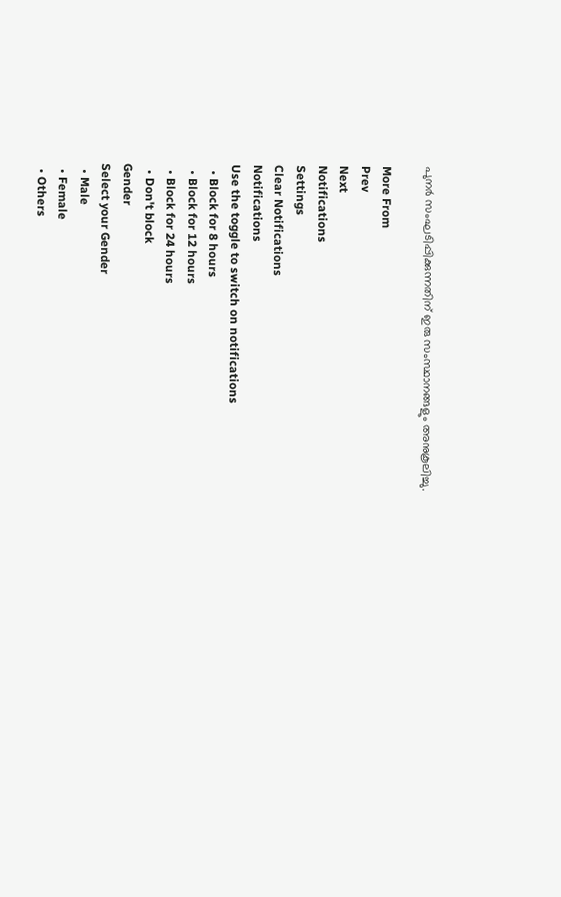പുനർ സംഘടിപ്പിക്കുന്നതിന് ഇരു സംസ്ഥാനങ്ങളും അനുകൂലിച്ചു.

More From
Prev
Next
Notifications
Settings
Clear Notifications
Notifications
Use the toggle to switch on notifications
  • Block for 8 hours
  • Block for 12 hours
  • Block for 24 hours
  • Don't block
Gender
Select your Gender
  • Male
  • Female
  • Others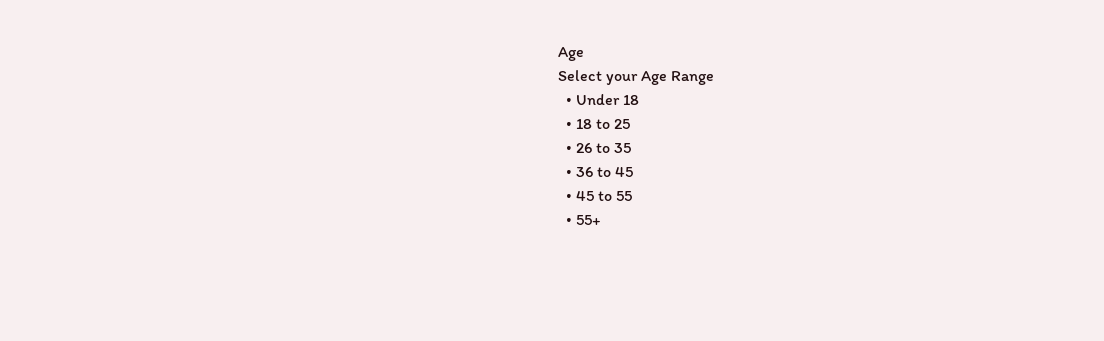Age
Select your Age Range
  • Under 18
  • 18 to 25
  • 26 to 35
  • 36 to 45
  • 45 to 55
  • 55+